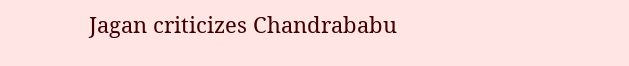Jagan criticizes Chandrababu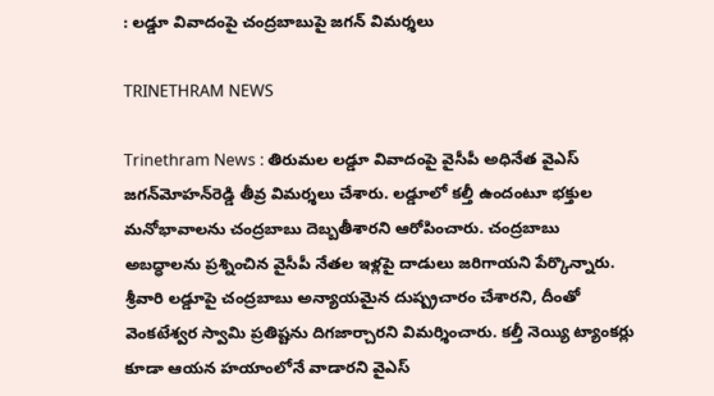: లడ్డూ వివాదంపై చంద్రబాబుపై జగన్‌ విమర్శలు

TRINETHRAM NEWS

Trinethram News : తిరుమల లడ్డూ వివాదంపై వైసీపీ అధినేత వైఎస్‌ జగన్‌మోహన్‌రెడ్డి తీవ్ర విమర్శలు చేశారు. లడ్డూలో కల్తీ ఉందంటూ భక్తుల మనోభావాలను చంద్రబాబు దెబ్బతీశారని ఆరోపించారు. చంద్రబాబు అబద్ధాలను ప్రశ్నించిన వైసీపీ నేతల ఇళ్లపై దాడులు జరిగాయని పేర్కొన్నారు.
శ్రీవారి లడ్డూపై చంద్రబాబు అన్యాయమైన దుష్ప్రచారం చేశారని, దీంతో వెంకటేశ్వర స్వామి ప్రతిష్టను దిగజార్చారని విమర్శించారు. కల్తీ నెయ్యి ట్యాంకర్లు కూడా ఆయన హయాంలోనే వాడారని వైఎస్‌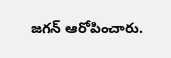జగన్‌ ఆరోపించారు.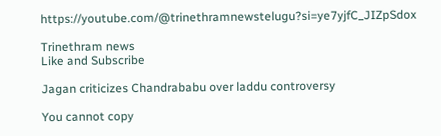https://youtube.com/@trinethramnewstelugu?si=ye7yjfC_JIZpSdox

Trinethram news
Like and Subscribe

Jagan criticizes Chandrababu over laddu controversy

You cannot copy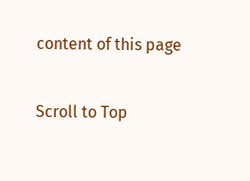content of this page

Scroll to Top